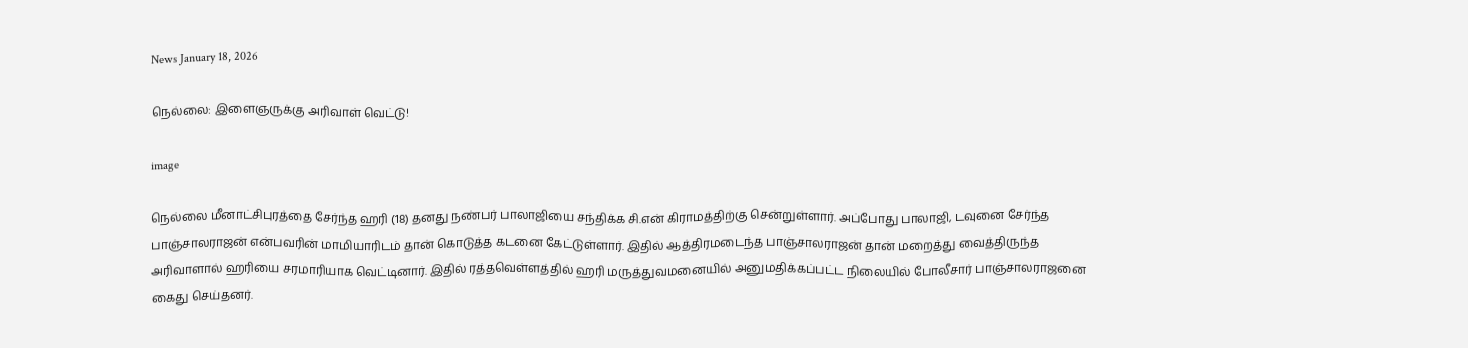News January 18, 2026

நெல்லை: இளைஞருக்கு அரிவாள் வெட்டு!

image

நெல்லை மீனாட்சிபுரத்தை சேர்ந்த ஹரி (18) தனது நண்பர் பாலாஜியை சந்திக்க சி.என் கிராமத்திற்கு சென்றுள்ளார். அப்போது பாலாஜி, டவுனை சேர்ந்த பாஞ்சாலராஜன் என்பவரின் மாமியாரிடம் தான் கொடுத்த கடனை கேட்டுள்ளார். இதில் ஆத்திரமடைந்த பாஞ்சாலராஜன் தான் மறைத்து வைத்திருந்த அரிவாளால் ஹரியை சரமாரியாக வெட்டினார். இதில் ரத்தவெள்ளத்தில் ஹரி மருத்துவமனையில் அனுமதிக்கப்பட்ட நிலையில் போலீசார் பாஞ்சாலராஜனை கைது செய்தனர்.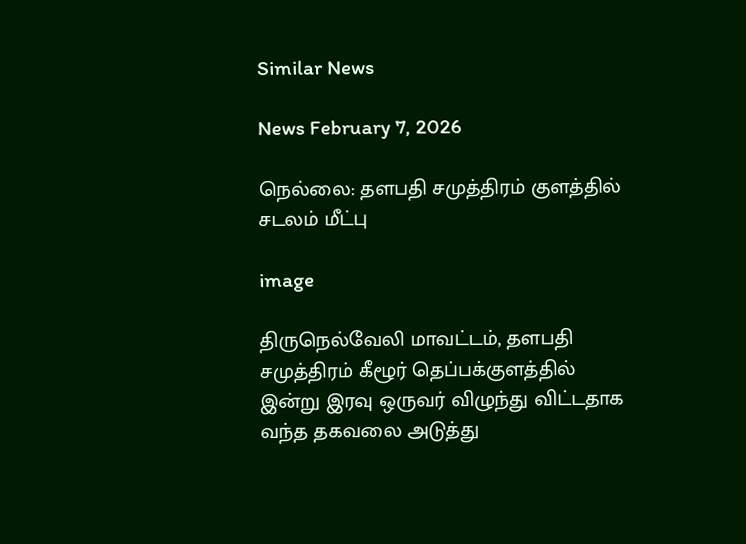Similar News

News February 7, 2026

நெல்லை: தளபதி சமுத்திரம் குளத்தில் சடலம் மீட்பு

image

திருநெல்வேலி மாவட்டம், தளபதி சமுத்திரம் கீழூர் தெப்பக்குளத்தில் இன்று இரவு ஒருவர் விழுந்து விட்டதாக வந்த தகவலை அடுத்து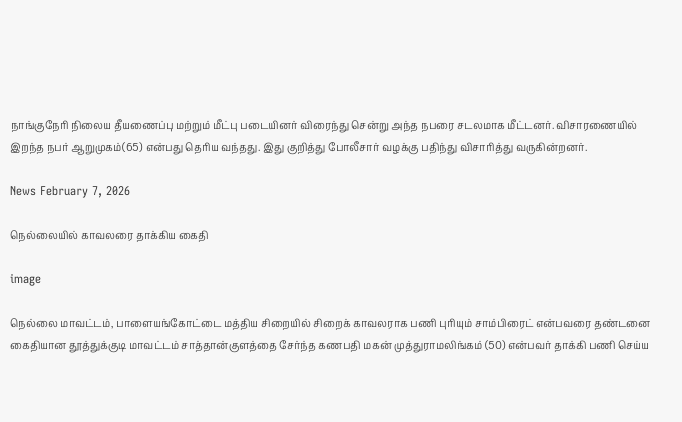நாங்குநேரி நிலைய தீயணைப்பு மற்றும் மீட்பு படையினர் விரைந்து சென்று அந்த நபரை சடலமாக மீட்டனர். விசாரணையில் இறந்த நபர் ஆறுமுகம்(65) என்பது தெரிய வந்தது. இது குறித்து போலீசார் வழக்கு பதிந்து விசாரித்து வருகின்றனர்.

News February 7, 2026

நெல்லையில் காவலரை தாக்கிய கைதி

image

நெல்லை மாவட்டம், பாளையங்கோட்டை மத்திய சிறையில் சிறைக் காவலராக பணி புரியும் சாம்பிரைட் என்பவரை தண்டனை கைதியான தூத்துக்குடி மாவட்டம் சாத்தான்குளத்தை சேர்ந்த கணபதி மகன் முத்துராமலிங்கம் (50) என்பவர் தாக்கி பணி செய்ய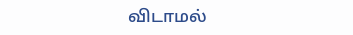விடாமல்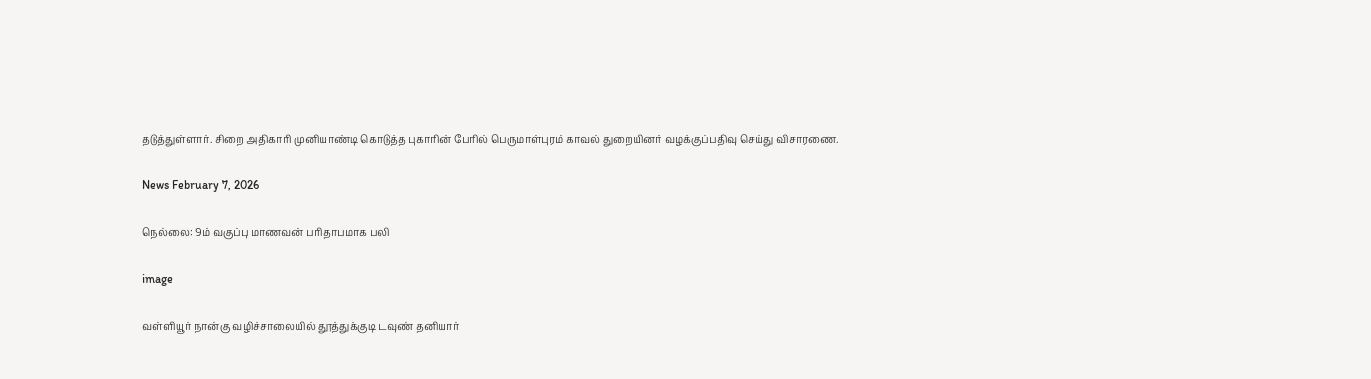தடுத்துள்ளார். சிறை அதிகாரி முனியாண்டி கொடுத்த புகாரின் பேரில் பெருமாள்புரம் காவல் துறையினர் வழக்குப்பதிவு செய்து விசாரணை.

News February 7, 2026

நெல்லை: 9ம் வகுப்பு மாணவன் பரிதாபமாக பலி

image

வள்ளியூர் நான்கு வழிச்சாலையில் தூத்துக்குடி டவுண் தனியார்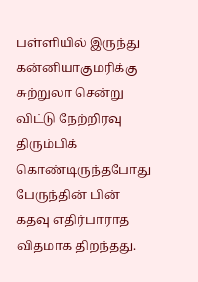பள்ளியில் இருந்து கன்னியாகுமரிக்கு சுற்றுலா சென்று விட்டு நேற்றிரவு திரும்பிக் கொண்டிருந்தபோது பேருந்தின் பின் கதவு எதிர்பாராத விதமாக திறந்தது.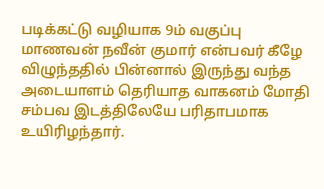படிக்கட்டு வழியாக 9ம் வகுப்பு மாணவன் நவீன் குமார் என்பவர் கீழே விழுந்ததில் பின்னால் இருந்து வந்த அடையாளம் தெரியாத வாகனம் மோதி சம்பவ இடத்திலேயே பரிதாபமாக உயிரிழந்தார்.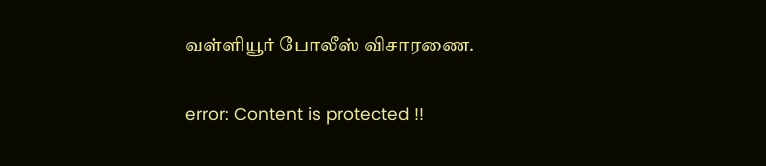வள்ளியூர் போலீஸ் விசாரணை.

error: Content is protected !!